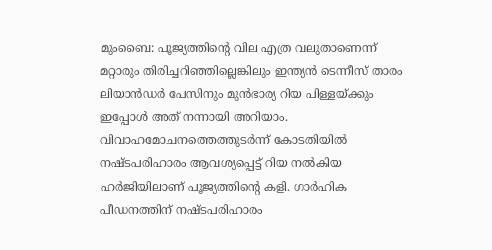മുംബൈ: പൂജ്യത്തിന്റെ വില എത്ര വലുതാണെന്ന് മറ്റാരും തിരിച്ചറിഞ്ഞില്ലെങ്കിലും ഇന്ത്യന്‍ ടെന്നീസ് താരം ലിയാന്‍ഡര്‍ പേസിനും മുന്‍ഭാര്യ റിയ പിള്ളയ്ക്കും ഇപ്പോള്‍ അത് നന്നായി അറിയാം. വിവാഹമോചനത്തെത്തുടര്‍ന്ന് കോടതിയില്‍ നഷ്ടപരിഹാരം ആവശ്യപ്പെട്ട് റിയ നല്‍കിയ ഹര്‍ജിയിലാണ് പൂജ്യത്തിന്റെ കളി. ഗാര്‍ഹിക പീഡനത്തിന് നഷ്ടപരിഹാരം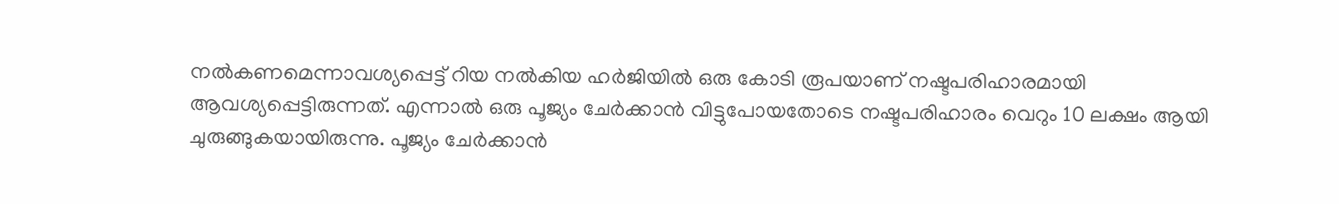നല്‍കണമെന്നാവശ്യപ്പെട്ട് റിയ നല്‍കിയ ഹര്‍ജിയില്‍ ഒരു കോടി രൂപയാണ് നഷ്ടപരിഹാരമായി ആവശ്യപ്പെട്ടിരുന്നത്. എന്നാല്‍ ഒരു പൂജ്യം ചേര്‍ക്കാന്‍ വിട്ടുപോയതോടെ നഷ്ടപരിഹാരം വെറും 10 ലക്ഷം ആയി ചുരുങ്ങുകയായിരുന്നു. പൂജ്യം ചേര്‍ക്കാന്‍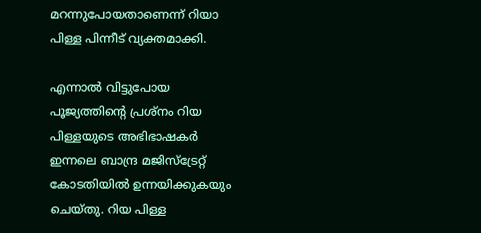മറന്നുപോയതാണെന്ന് റിയാ പിള്ള പിന്നീട് വ്യക്തമാക്കി.

എന്നാല്‍ വിട്ടുപോയ പൂജ്യത്തിന്റെ പ്രശ്നം റിയ പിള്ളയുടെ അഭിഭാഷകര്‍ ഇന്നലെ ബാന്ദ്ര മജിസ്ട്രേറ്റ് കോടതിയില്‍ ഉന്നയിക്കുകയും ചെയ്തു. റിയ പിള്ള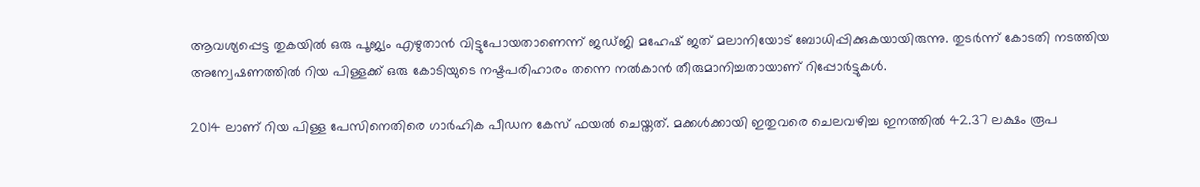ആവശ്യപ്പെട്ട തുകയില്‍ ഒരു പൂജ്യം എഴുതാന്‍ വിട്ടുപോയതാണെന്ന് ജഡ്ജി മഹേഷ് ജത് മലാനിയോട് ബോധിപ്പിക്കുകയായിരുന്നു. തുടര്‍ന്ന് കോടതി നടത്തിയ അന്വേഷണത്തില്‍ റിയ പിള്ളക്ക് ഒരു കോടിയുടെ നഷ്ടപരിഹാരം തന്നെ നല്‍കാന്‍ തീരുമാനിച്ചതായാണ് റിപ്പോര്‍ട്ടുകള്‍.

2014 ലാണ് റിയ പിള്ള പേസിനെതിരെ ഗാര്‍ഹിക പീഡന കേസ് ഫയല്‍ ചെയ്തത്. മക്കള്‍ക്കായി ഇതുവരെ ചെലവഴിച്ച ഇനത്തില്‍ 42.37 ലക്ഷം രൂപ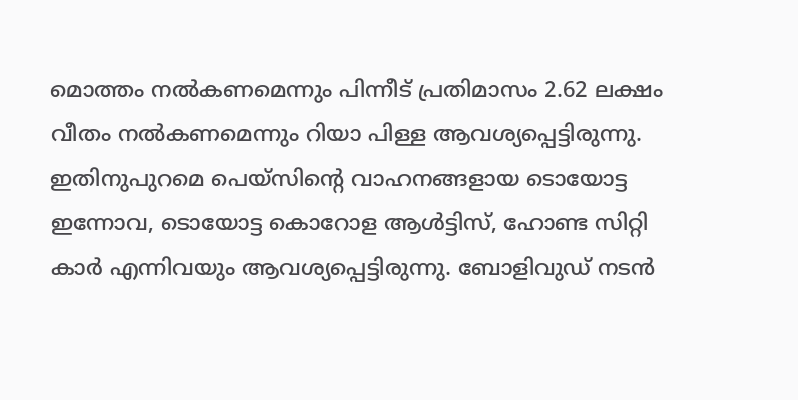മൊത്തം നല്‍കണമെന്നും പിന്നീട് പ്രതിമാസം 2.62 ലക്ഷം വീതം നല്‍കണമെന്നും റിയാ പിള്ള ആവശ്യപ്പെട്ടിരുന്നു. ഇതിനുപുറമെ പെയ്സിന്റെ വാഹനങ്ങളായ ടൊയോട്ട ഇന്നോവ, ടൊയോട്ട കൊറോള ആള്‍ട്ടിസ്, ഹോണ്ട സിറ്റി കാര്‍ എന്നിവയും ആവശ്യപ്പെട്ടിരുന്നു. ബോളിവുഡ് നടന്‍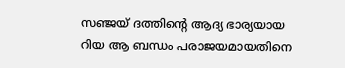സഞ്ജയ് ദത്തിന്റെ ആദ്യ ഭാര്യയായ റിയ ആ ബന്ധം പരാജയമായതിനെ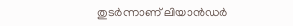തുടര്‍ന്നാണ് ലിയാന്‍ഡര്‍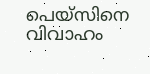പെയ്സിനെ വിവാഹം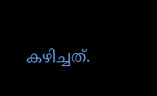കഴിച്ചത്.